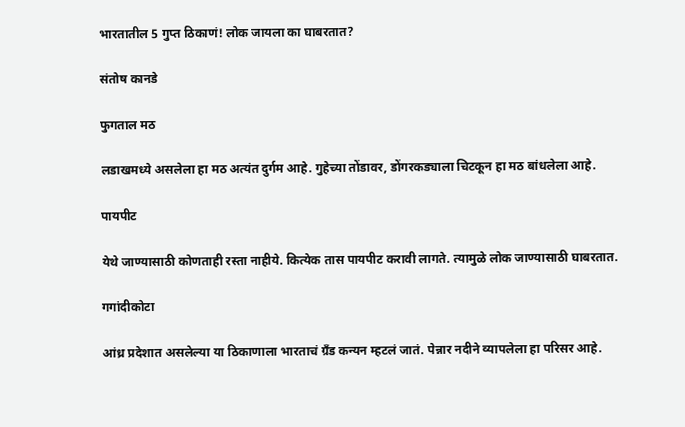भारतातील 5 गुप्त ठिकाणं! लोक जायला का घाबरतात?

संतोष कानडे

फुगताल मठ

लडाखमध्ये असलेला हा मठ अत्यंत दुर्गम आहे. गुहेच्या तोंडावर, डोंगरकड्याला चिटकून हा मठ बांधलेला आहे.

पायपीट

येथे जाण्यासाठी कोणताही रस्ता नाहीये. कित्येक तास पायपीट करावी लागते. त्यामुळे लोक जाण्यासाठी घाबरतात.

गगांदीकोटा

आंध्र प्रदेशात असलेल्या या ठिकाणाला भारताचं ग्रँड कन्यन म्हटलं जातं. पेन्नार नदीने व्यापलेला हा परिसर आहे.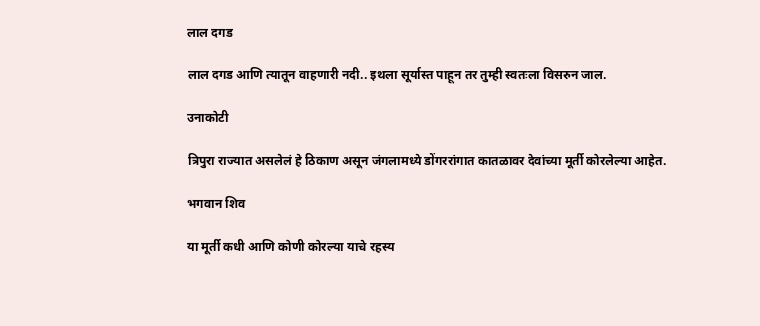लाल दगड

लाल दगड आणि त्यातून वाहणारी नदी.. इथला सूर्यास्त पाहून तर तुम्ही स्वतःला विसरुन जाल.

उनाकोटी

त्रिपुरा राज्यात असलेलं हे ठिकाण असून जंगलामध्ये डोंगररांगात कातळावर देवांच्या मूर्ती कोरलेल्या आहेत.

भगवान शिव

या मूर्ती कधी आणि कोणी कोरल्या याचे रहस्य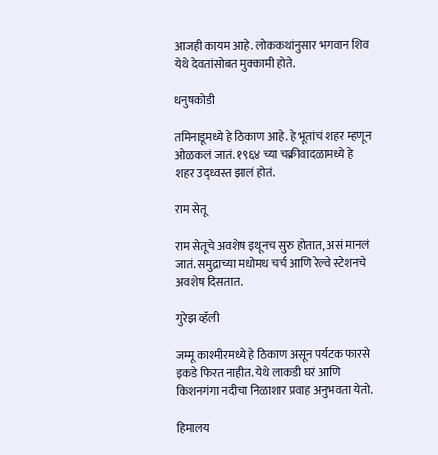आजही कायम आहे. लोककथांनुसार भगवान शिव येथे देवतांसोबत मुक्कामी होते.

धनुषकोडी

तमिनाडूमध्ये हे ठिकाण आहे. हे भूतांचं शहर म्हणून ओळकलं जातं. १९६४ च्या चक्रीवादळामध्ये हे शहर उद्ध्वस्त झालं होतं.

राम सेतू

राम सेतूचे अवशेष इथूनच सुरु होतात, असं मानलं जातं. समुद्राच्या मधोमध चर्च आणि रेल्वे स्टेशनचे अवशेष दिसतात.

गुरेझ व्हॅली

जम्मू काश्मीरमध्ये हे ठिकाण असून पर्यटक फारसे इकडे फिरत नाहीत. येथे लाकडी घरं आणि किशनगंगा नदीचा निळाशार प्रवाह अनुभवता येतो.

हिमालय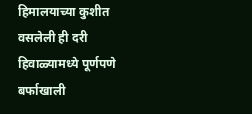हिमालयाच्या कुशीत वसलेली ही दरी हिवाळ्यामध्ये पूर्णपणे बर्फाखाली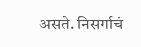असते. निसर्गाचं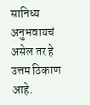सानिध्य अनुभवायचं असेल तर हे उत्तम ठिकाण आहे.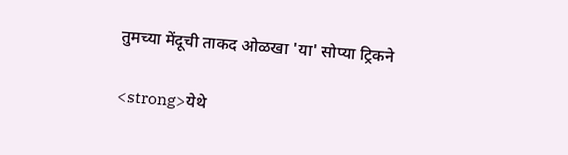तुमच्या मेंदूची ताकद ओळखा 'या' सोप्या ट्रिकने

<strong>येथे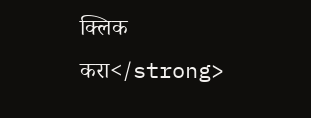क्लिक करा</strong>